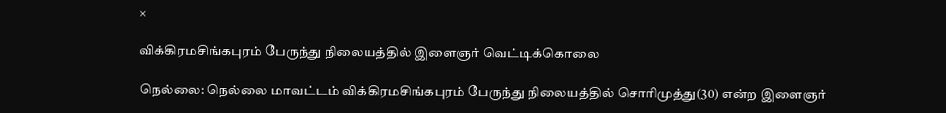×

விக்கிரமசிங்கபுரம் பேருந்து நிலையத்தில் இளைஞர் வெட்டிக்கொலை

நெல்லை: நெல்லை மாவட்டம் விக்கிரமசிங்கபுரம் பேருந்து நிலையத்தில் சொரிமுத்து(30) என்ற இளைஞர்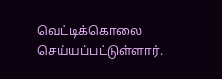வெட்டிக்கொலை செய்யப்பட்டுள்ளார்.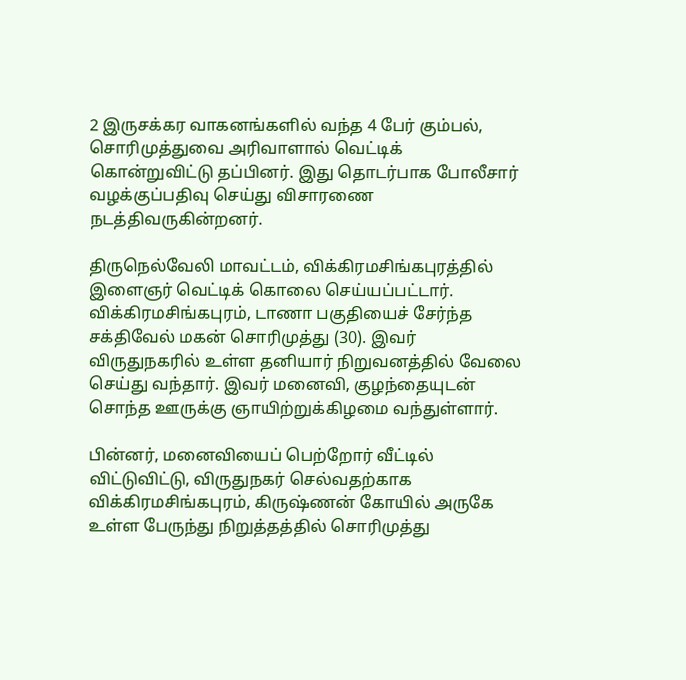2 இருசக்கர வாகனங்களில் வந்த 4 பேர் கும்பல், சொரிமுத்துவை அரிவாளால் வெட்டிக் கொன்றுவிட்டு தப்பினர். இது தொடர்பாக போலீசார் வழக்குப்பதிவு செய்து விசாரணை நடத்திவருகின்றனர்.

திருநெல்வேலி மாவட்டம், விக்கிரமசிங்கபுரத்தில் இளைஞர் வெட்டிக் கொலை செய்யப்பட்டார்.
விக்கிரமசிங்கபுரம், டாணா பகுதியைச் சேர்ந்த சக்திவேல் மகன் சொரிமுத்து (30). இவர் விருதுநகரில் உள்ள தனியார் நிறுவனத்தில் வேலை செய்து வந்தார். இவர் மனைவி, குழந்தையுடன் சொந்த ஊருக்கு ஞாயிற்றுக்கிழமை வந்துள்ளார்.

பின்னர், மனைவியைப் பெற்றோர் வீட்டில் விட்டுவிட்டு, விருதுநகர் செல்வதற்காக விக்கிரமசிங்கபுரம், கிருஷ்ணன் கோயில் அருகே உள்ள பேருந்து நிறுத்தத்தில் சொரிமுத்து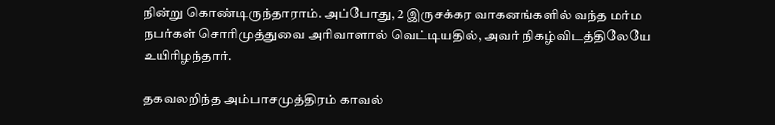நின்று கொண்டிருந்தாராம். அப்போது, 2 இருசக்கர வாகனங்களில் வந்த மர்ம நபர்கள் சொரிமுத்துவை அரிவாளால் வெட்டியதில், அவர் நிகழ்விடத்திலேயே உயிரிழந்தார்.

தகவலறிந்த அம்பாசமுத்திரம் காவல்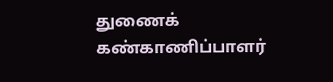துணைக் கண்காணிப்பாளர்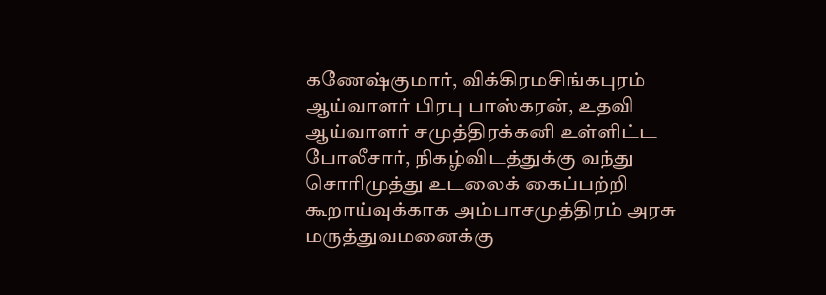கணேஷ்குமார், விக்கிரமசிங்கபுரம் ஆய்வாளர் பிரபு பாஸ்கரன், உதவி ஆய்வாளர் சமுத்திரக்கனி உள்ளிட்ட போலீசார், நிகழ்விடத்துக்கு வந்து சொரிமுத்து உடலைக் கைப்பற்றி கூறாய்வுக்காக அம்பாசமுத்திரம் அரசு மருத்துவமனைக்கு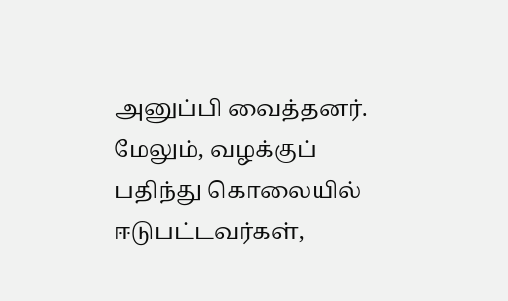அனுப்பி வைத்தனர். மேலும், வழக்குப் பதிந்து கொலையில் ஈடுபட்டவர்கள்,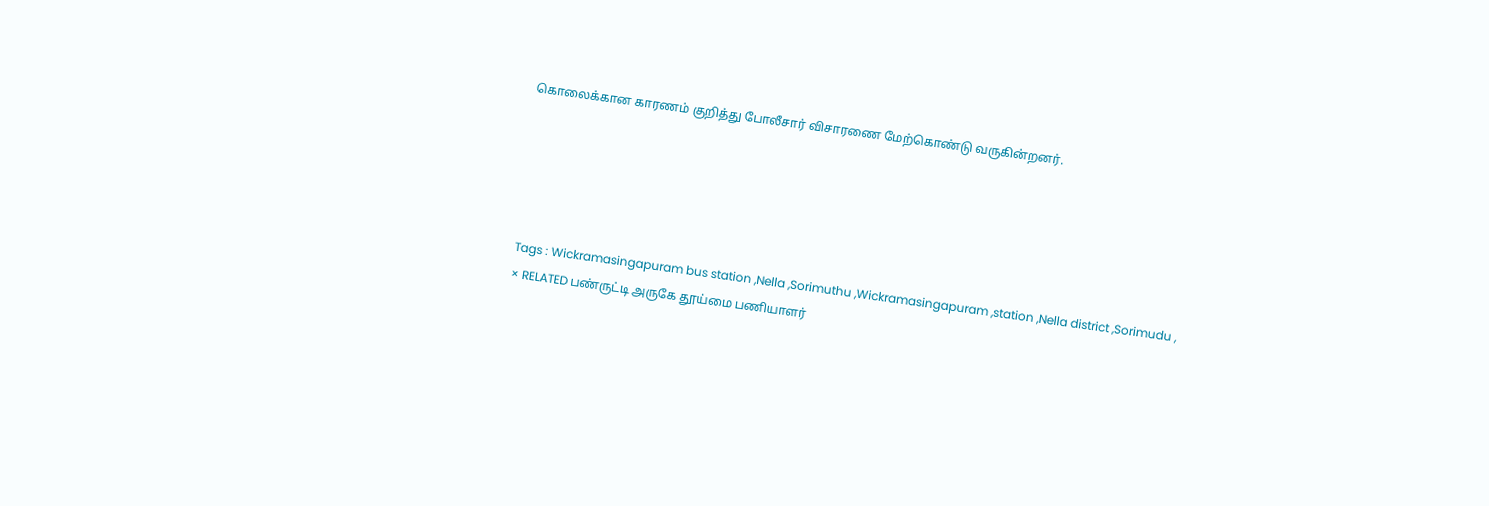கொலைக்கான காரணம் குறித்து போலீசார் விசாரணை மேற்கொண்டு வருகின்றனர்.





Tags : Wickramasingapuram bus station ,Nella ,Sorimuthu ,Wickramasingapuram ,station ,Nella district ,Sorimudu ,
× RELATED பண்ருட்டி அருகே தூய்மை பணியாளர்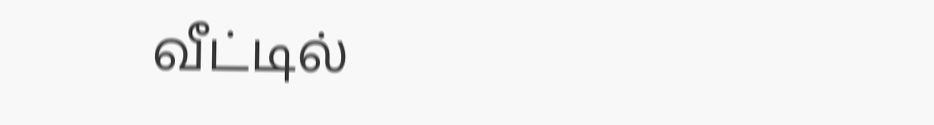வீட்டில்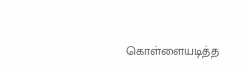கொள்ளையடித்த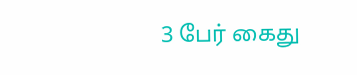3 பேர் கைது